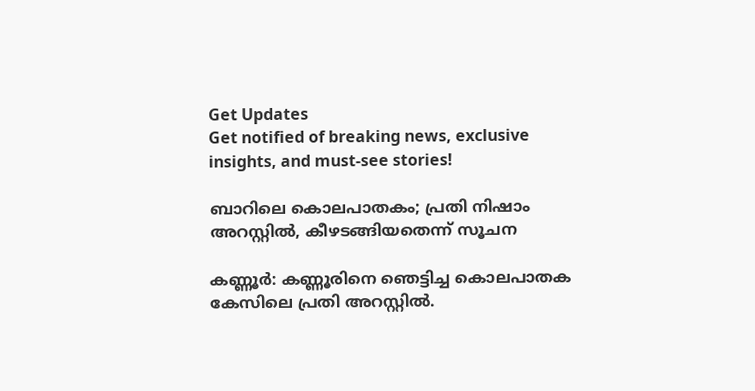Get Updates
Get notified of breaking news, exclusive insights, and must-see stories!

ബാറിലെ കൊലപാതകം; പ്രതി നിഷാം അറസ്റ്റില്‍, കീഴടങ്ങിയതെന്ന് സൂചന

കണ്ണൂര്‍: കണ്ണൂരിനെ ഞെട്ടിച്ച കൊലപാതക കേസിലെ പ്രതി അറസ്റ്റില്‍.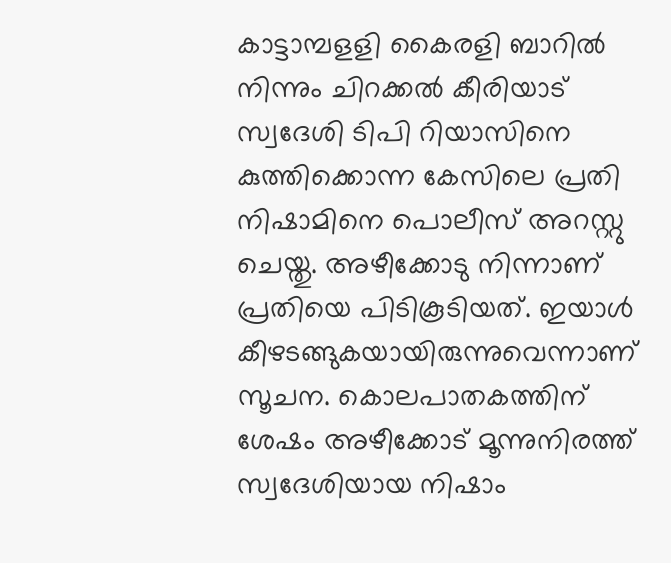കാട്ടാമ്പളളി കൈരളി ബാറില്‍ നിന്നും ചിറക്കല്‍ കീരിയാട് സ്വദേശി ടിപി റിയാസിനെ കുത്തിക്കൊന്ന കേസിലെ പ്രതി നിഷാമിനെ പൊലീസ് അറസ്റ്റു ചെയ്തു. അഴീക്കോടു നിന്നാണ് പ്രതിയെ പിടികൂടിയത്. ഇയാള്‍ കീഴടങ്ങുകയായിരുന്നുവെന്നാണ് സൂചന. കൊലപാതകത്തിന് ശേഷം അഴീക്കോട് മൂന്നുനിരത്ത് സ്വദേശിയായ നിഷാം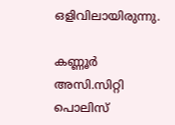ഒളിവിലായിരുന്നു.

കണ്ണൂര്‍ അസി.സിറ്റി പൊലിസ്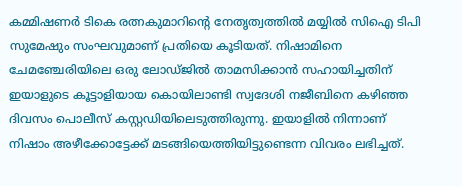കമ്മിഷണര്‍ ടികെ രത്നകുമാറിന്റെ നേതൃത്വത്തില്‍ മയ്യില്‍ സിഐ ടിപി സുമേഷും സംഘവുമാണ് പ്രതിയെ കൂടിയത്. നിഷാമിനെ ചേമഞ്ചേരിയിലെ ഒരു ലോഡ്ജില്‍ താമസിക്കാന്‍ സഹായിച്ചതിന് ഇയാളുടെ കൂട്ടാളിയായ കൊയിലാണ്ടി സ്വദേശി നജീബിനെ കഴിഞ്ഞ ദിവസം പൊലീസ് കസ്റ്റഡിയിലെടുത്തിരുന്നു. ഇയാളില്‍ നിന്നാണ് നിഷാം അഴീക്കോട്ടേക്ക് മടങ്ങിയെത്തിയിട്ടുണ്ടെന്ന വിവരം ലഭിച്ചത്.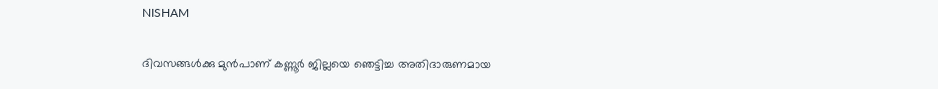NISHAM

ദിവസങ്ങള്‍ക്കു മുന്‍പാണ് കണ്ണൂര്‍ ജില്ലയെ ഞെട്ടിച്ച അതിദാരുണമായ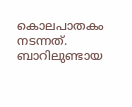കൊലപാതകം നടന്നത്. ബാറിലുണ്ടായ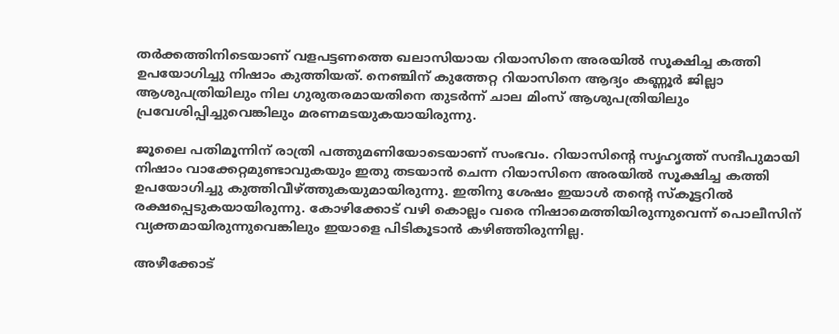തര്‍ക്കത്തിനിടെയാണ് വളപട്ടണത്തെ ഖലാസിയായ റിയാസിനെ അരയില്‍ സൂക്ഷിച്ച കത്തി ഉപയോഗിച്ചു നിഷാം കുത്തിയത്. നെഞ്ചിന് കുത്തേറ്റ റിയാസിനെ ആദ്യം കണ്ണൂര്‍ ജില്ലാ ആശുപത്രിയിലും നില ഗുരുതരമായതിനെ തുടര്‍ന്ന് ചാല മിംസ് ആശുപത്രിയിലും പ്രവേശിപ്പിച്ചുവെങ്കിലും മരണമടയുകയായിരുന്നു.

ജൂലൈ പതിമൂന്നിന് രാത്രി പത്തുമണിയോടെയാണ് സംഭവം. റിയാസിന്റെ സൃഹൃത്ത് സന്ദീപുമായി നിഷാം വാക്കേറ്റമുണ്ടാവുകയും ഇതു തടയാന്‍ ചെന്ന റിയാസിനെ അരയില്‍ സൂക്ഷിച്ച കത്തി ഉപയോഗിച്ചു കുത്തിവീഴ്ത്തുകയുമായിരുന്നു. ഇതിനു ശേഷം ഇയാള്‍ തന്റെ സ്‌കൂട്ടറില്‍ രക്ഷപ്പെടുകയായിരുന്നു. കോഴിക്കോട് വഴി കൊല്ലം വരെ നിഷാമെത്തിയിരുന്നുവെന്ന് പൊലീസിന് വ്യക്തമായിരുന്നുവെങ്കിലും ഇയാളെ പിടികൂടാന്‍ കഴിഞ്ഞിരുന്നില്ല.

അഴീക്കോട്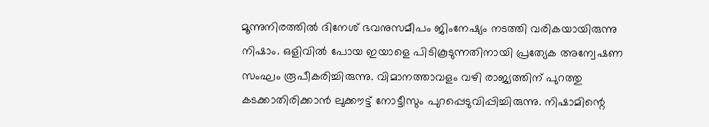മൂന്നുനിരത്തില്‍ ദിനേശ് ഭവനുസമീപം ജിംനേഷ്യം നടത്തി വരികയായിരുന്നു നിഷാം. ഒളിവില്‍ പോയ ഇയാളെ പിടികൂടുന്നതിനായി പ്രത്യേക അന്വേഷണ സംഘം രൂപീകരിച്ചിരുന്നു. വിമാനത്താവളം വഴി രാജ്യത്തിന് പുറത്തു കടക്കാതിരിക്കാന്‍ ലുക്കൗട്ട് നോട്ടീസും പുറപ്പെടുവിപ്പിച്ചിരുന്നു. നിഷാമിന്റെ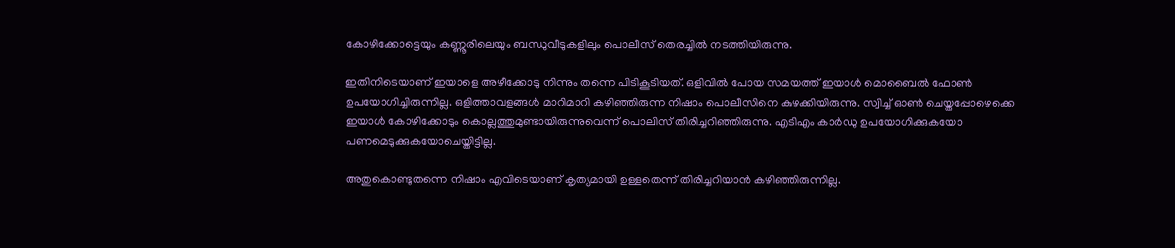കോഴിക്കോട്ടെയും കണ്ണൂരിലെയും ബന്ധുവീടുകളിലും പൊലീസ് തെരച്ചില്‍ നടത്തിയിരുന്നു.

ഇതിനിടെയാണ് ഇയാളെ അഴീക്കോടു നിന്നും തന്നെ പിടികൂടിയത്. ഒളിവില്‍ പോയ സമയത്ത് ഇയാള്‍ മൊബൈല്‍ ഫോണ്‍ ഉപയോഗിച്ചിരുന്നില്ല. ഒളിത്താവളങ്ങള്‍ മാറിമാറി കഴിഞ്ഞിരുന്ന നിഷാം പൊലീസിനെ കുഴക്കിയിരുന്നു. സ്വിച്ച് ഓണ്‍ ചെയ്തപ്പോഴെക്കെ ഇയാള്‍ കോഴിക്കോടും കൊല്ലത്തുമുണ്ടായിരുന്നുവെന്ന് പൊലിസ് തിരിച്ചറിഞ്ഞിരുന്നു. എടിഎം കാര്‍ഡു ഉപയോഗിക്കുകയോ പണമെടുക്കുകയോചെയ്തിട്ടില്ല.

അതുകൊണ്ടുതന്നെ നിഷാം എവിടെയാണ് കൃത്യമായി ഉള്ളതെന്ന് തിരിച്ചറിയാന്‍ കഴിഞ്ഞിരുന്നില്ല.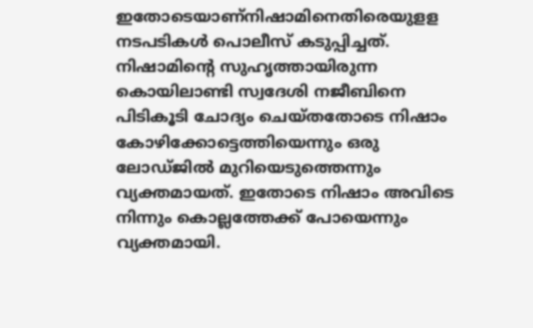ഇതോടെയാണ്നിഷാമിനെതിരെയുളള നടപടികള്‍ പൊലീസ് കടുപ്പിച്ചത്. നിഷാമിന്റെ സുഹൃത്തായിരുന്ന കൊയിലാണ്ടി സ്വദേശി നജീബിനെ പിടികൂടി ചോദ്യം ചെയ്തതോടെ നിഷാം കോഴിക്കോട്ടെത്തിയെന്നും ഒരു ലോഡ്ജില്‍ മുറിയെടുത്തെന്നും വ്യക്തമായത്. ഇതോടെ നിഷാം അവിടെ നിന്നും കൊല്ലത്തേക്ക് പോയെന്നും വ്യക്തമായി.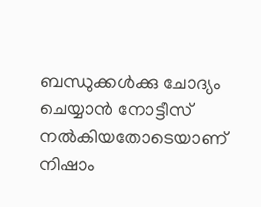ബന്ധുക്കള്‍ക്കു ചോദ്യം ചെയ്യാന്‍ നോട്ടീസ് നല്‍കിയതോടെയാണ് നിഷാം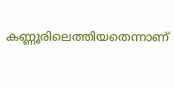കണ്ണൂരിലെത്തിയതെന്നാണ്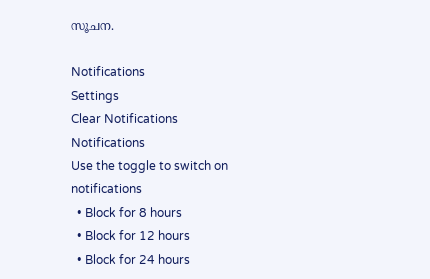സൂചന.

Notifications
Settings
Clear Notifications
Notifications
Use the toggle to switch on notifications
  • Block for 8 hours
  • Block for 12 hours
  • Block for 24 hours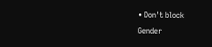• Don't block
Gender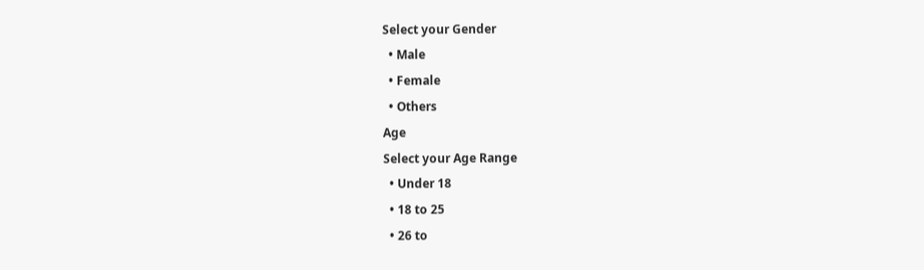Select your Gender
  • Male
  • Female
  • Others
Age
Select your Age Range
  • Under 18
  • 18 to 25
  • 26 to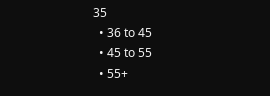35
  • 36 to 45
  • 45 to 55
  • 55+